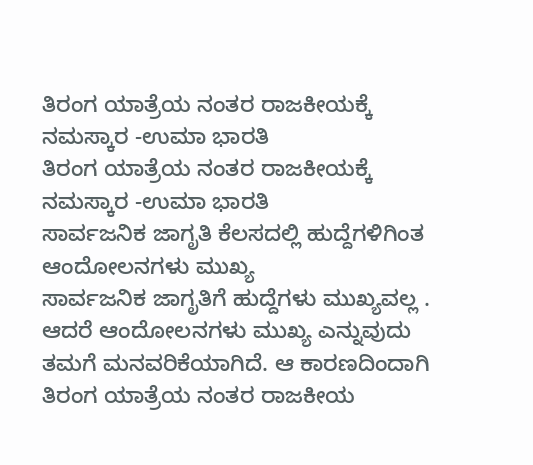ತಿರಂಗ ಯಾತ್ರೆಯ ನಂತರ ರಾಜಕೀಯಕ್ಕೆ ನಮಸ್ಕಾರ -ಉಮಾ ಭಾರತಿ
ತಿರಂಗ ಯಾತ್ರೆಯ ನಂತರ ರಾಜಕೀಯಕ್ಕೆ ನಮಸ್ಕಾರ -ಉಮಾ ಭಾರತಿ
ಸಾರ್ವಜನಿಕ ಜಾಗೃತಿ ಕೆಲಸದಲ್ಲಿ ಹುದ್ದೆಗಳಿಗಿಂತ ಆಂದೋಲನಗಳು ಮುಖ್ಯ
ಸಾರ್ವಜನಿಕ ಜಾಗೃತಿಗೆ ಹುದ್ದೆಗಳು ಮುಖ್ಯವಲ್ಲ . ಆದರೆ ಆಂದೋಲನಗಳು ಮುಖ್ಯ ಎನ್ನುವುದು ತಮಗೆ ಮನವರಿಕೆಯಾಗಿದೆ. ಆ ಕಾರಣದಿಂದಾಗಿ ತಿರಂಗ ಯಾತ್ರೆಯ ನಂತರ ರಾಜಕೀಯ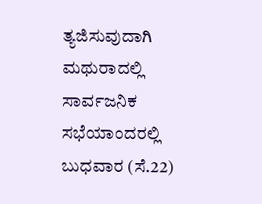ತ್ಯಜಿಸುವುದಾಗಿ ಮಥುರಾದಲ್ಲಿ ಸಾರ್ವಜನಿಕ ಸಭೆಯಾಂದರಲ್ಲಿ ಬುಧವಾರ (ಸೆ.22)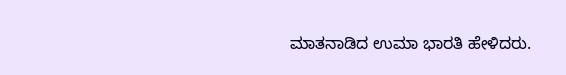ಮಾತನಾಡಿದ ಉಮಾ ಭಾರತಿ ಹೇಳಿದರು.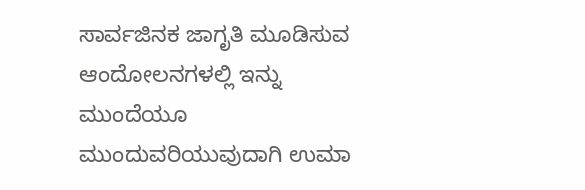ಸಾರ್ವಜಿನಕ ಜಾಗೃತಿ ಮೂಡಿಸುವ ಆಂದೋಲನಗಳಲ್ಲಿ ಇನ್ನು ಮುಂದೆಯೂ ಮುಂದುವರಿಯುವುದಾಗಿ ಉಮಾ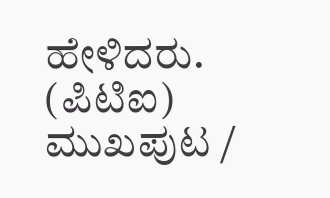ಹೇಳಿದರು.
(ಪಿಟಿಐ)
ಮುಖಪುಟ /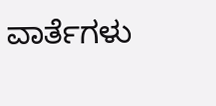ವಾರ್ತೆಗಳು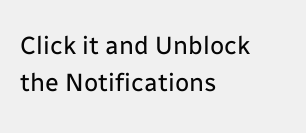Click it and Unblock the Notifications